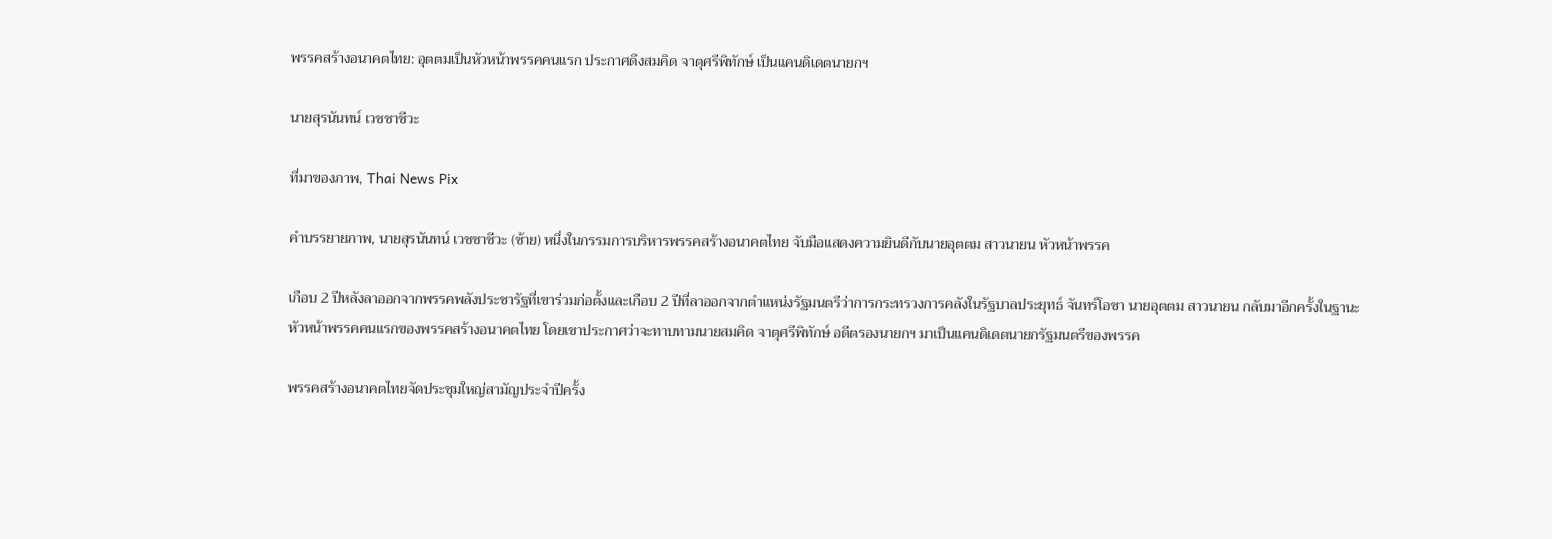พรรคสร้างอนาคตไทย: อุตตมเป็นหัวหน้าพรรคคนแรก ประกาศดึงสมคิด จาตุศรีพิทักษ์ เป็นแคนดิเดตนายกฯ

นายสุรนันทน์ เวชชาชีวะ

ที่มาของภาพ, Thai News Pix

คำบรรยายภาพ, นายสุรนันทน์ เวชชาชีวะ (ซ้าย) หนึ่งในกรรมการบริหารพรรคสร้างอนาคตไทย จับมือแสดงความยินดีกับนายอุตตม สาวนายน หัวหน้าพรรค

เกือบ 2 ปีหลังลาออกจากพรรคพลังประชารัฐที่เขาร่วมก่อตั้งและเกือบ 2 ปีที่ลาออกจากตำแหน่งรัฐมนตรีว่าการกระทรวงการคลังในรัฐบาลประยุทธ์ จันทร์โอชา นายอุตตม สาวนายน กลับมาอีกครั้งในฐานะหัวหน้าพรรคคนแรกของพรรคสร้างอนาคตไทย โดยเขาประกาศว่าจะทาบทามนายสมคิด จาตุศรีพิทักษ์ อดีตรองนายกฯ มาเป็นแคนดิเดตนายกรัฐมนตรีของพรรค

พรรคสร้างอนาคตไทยจัดประชุมใหญ่สามัญประจำปีครั้ง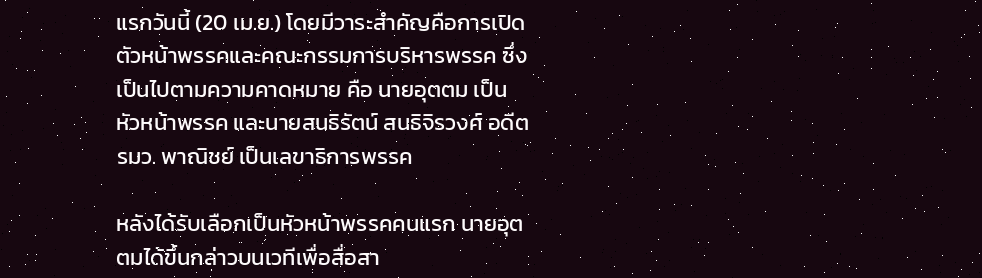แรกวันนี้ (20 เม.ย.) โดยมีวาระสำคัญคือการเปิดตัวหน้าพรรคและคณะกรรมการบริหารพรรค ซึ่งเป็นไปตามความคาดหมาย คือ นายอุตตม เป็นหัวหน้าพรรค และนายสนธิรัตน์ สนธิจิรวงศ์ อดีต รมว. พาณิชย์ เป็นเลขาธิการพรรค

หลังได้รับเลือกเป็นหัวหน้าพรรคคนแรก นายอุตตมได้ขึ้นกล่าวบนเวทีเพื่อสื่อสา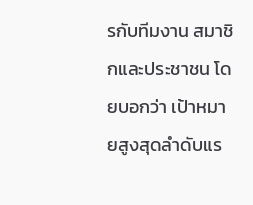รกับทีมงาน สมาชิกและประชาชน โดยบอกว่า เป้าหมายสูงสุดลำดับแร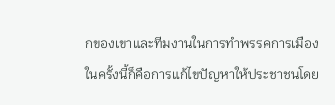กของเขาและทีมงานในการทำพรรคการเมืองในครั้งนี้ก็คือการแก้ไขปัญหาให้ประชาชนโดย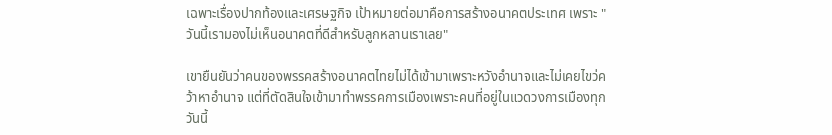เฉพาะเรื่องปากท้องและเศรษฐกิจ เป้าหมายต่อมาคือการสร้างอนาคตประเทศ เพราะ "วันนี้เรามองไม่เห็นอนาคตที่ดีสำหรับลูกหลานเราเลย"

เขายืนยันว่าคนของพรรคสร้างอนาคตไทยไม่ได้เข้ามาเพราะหวังอำนาจและไม่เคยไขว่คว้าหาอำนาจ แต่ที่ตัดสินใจเข้ามาทำพรรคการเมืองเพราะคนที่อยู่ในแวดวงการเมืองทุกวันนี้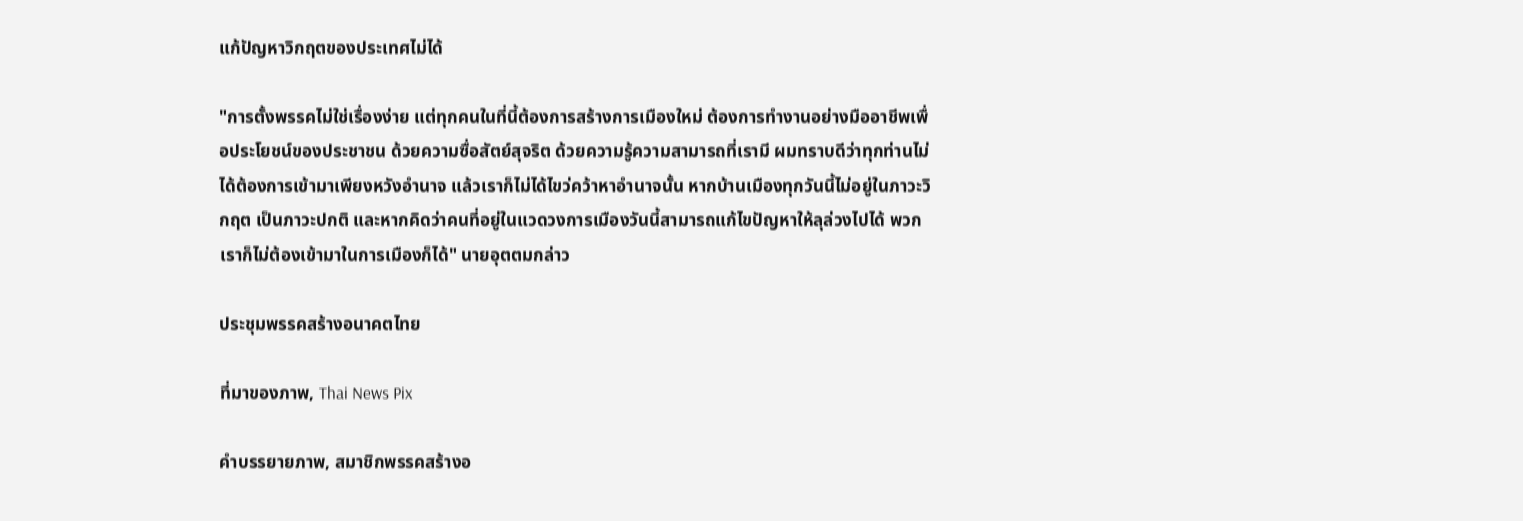แก้ปัญหาวิกฤตของประเทศไม่ได้

"การตั้งพรรคไม่ใช่เรื่องง่าย แต่ทุกคนในที่นี้ต้องการสร้างการเมืองใหม่ ต้องการทำงานอย่างมืออาชีพเพื่อประโยชน์ของประชาชน ด้วยความซื่อสัตย์สุจริต ด้วยความรู้ความสามารถที่เรามี ผมทราบดีว่าทุกท่านไม่ได้ต้องการเข้ามาเพียงหวังอำนาจ แล้วเราก็ไม่ได้ไขว่คว้าหาอำนาจนั้น หากบ้านเมืองทุกวันนี้ไม่อยู่ในภาวะวิกฤต เป็นภาวะปกติ และหากคิดว่าคนที่อยู่ในแวดวงการเมืองวันนี้สามารถแก้ไขปัญหาให้ลุล่วงไปได้ พวกเราก็ไม่ต้องเข้ามาในการเมืองก็ได้" นายอุตตมกล่าว

ประชุมพรรคสร้างอนาคตไทย

ที่มาของภาพ, Thai News Pix

คำบรรยายภาพ, สมาชิกพรรคสร้างอ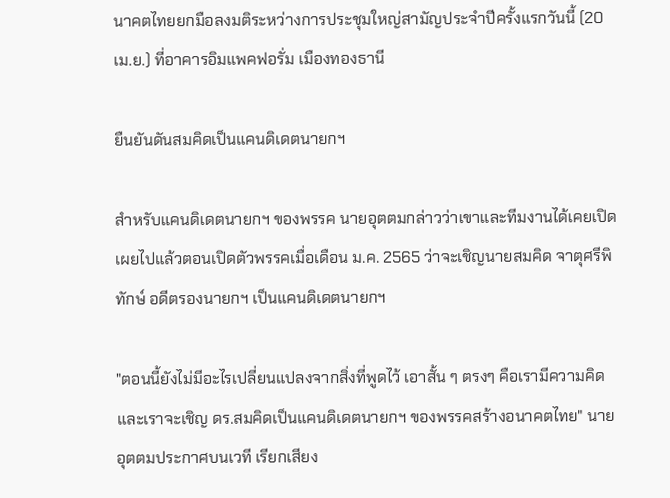นาคตไทยยกมือลงมติระหว่างการประชุมใหญ่สามัญประจำปีครั้งแรกวันนี้ (20 เม.ย.) ที่อาคารอิมแพคฟอรั่ม เมืองทองธานี

ยืนยันดันสมคิดเป็นแคนดิเดตนายกฯ

สำหรับแคนดิเดตนายกฯ ของพรรค นายอุตตมกล่าวว่าเขาและทีมงานได้เคยเปิดเผยไปแล้วตอนเปิดตัวพรรคเมื่อเดือน ม.ค. 2565 ว่าจะเชิญนายสมคิด จาตุศรีพิทักษ์ อดีตรองนายกฯ เป็นแคนดิเดตนายกฯ

"ตอนนี้ยังไม่มีอะไรเปลี่ยนแปลงจากสิ่งที่พูดไว้ เอาสั้น ๆ ตรงๆ คือเรามีความคิดและเราจะเชิญ ดร.สมคิดเป็นแคนดิเดตนายกฯ ของพรรคสร้างอนาคตไทย" นายอุตตมประกาศบนเวที เรียกเสียง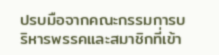ปรบมือจากคณะกรรมการบริหารพรรคและสมาชิกที่เข้า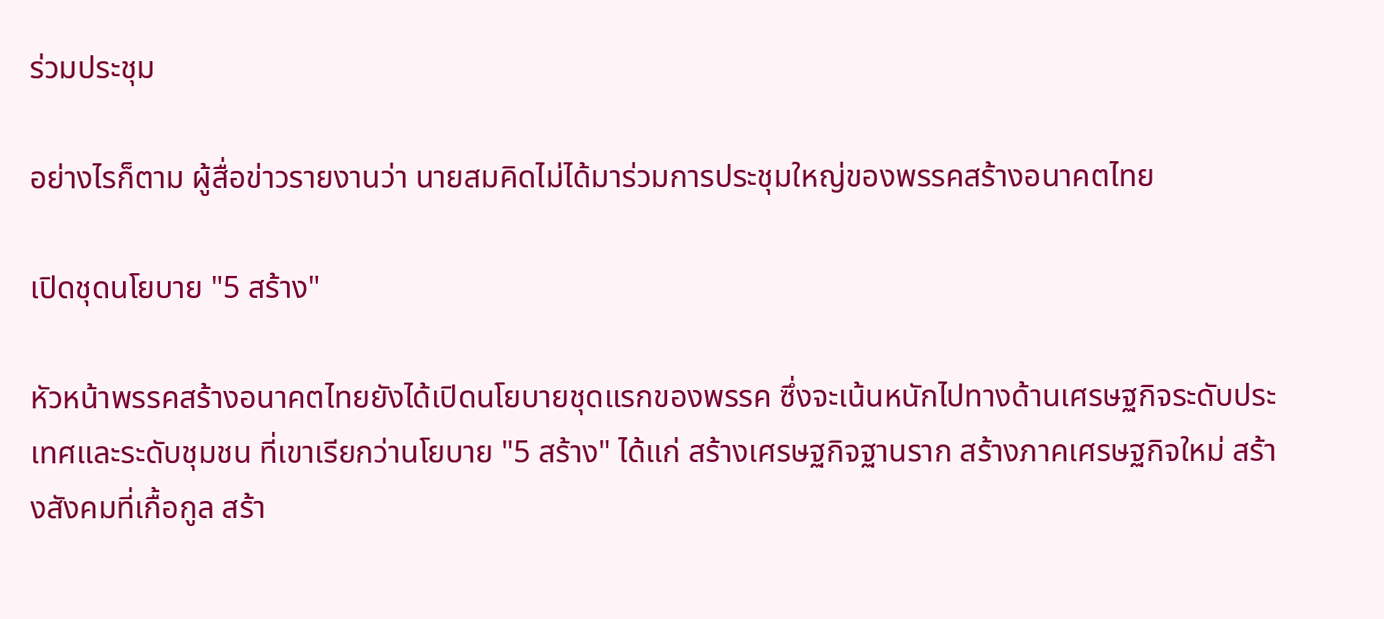ร่วมประชุม

อย่างไรก็ตาม ผู้สื่อข่าวรายงานว่า นายสมคิดไม่ได้มาร่วมการประชุมใหญ่ของพรรคสร้างอนาคตไทย

เปิดชุดนโยบาย "5 สร้าง"

หัวหน้าพรรคสร้างอนาคตไทยยังได้เปิดนโยบายชุดแรกของพรรค ซึ่งจะเน้นหนักไปทางด้านเศรษฐกิจระดับประเทศและระดับชุมชน ที่เขาเรียกว่านโยบาย "5 สร้าง" ได้แก่ สร้างเศรษฐกิจฐานราก สร้างภาคเศรษฐกิจใหม่ สร้างสังคมที่เกื้อกูล สร้า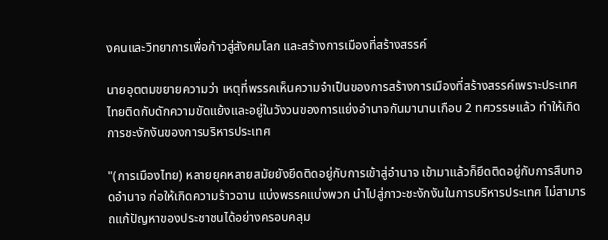งคนและวิทยาการเพื่อก้าวสู่สังคมโลก และสร้างการเมืองที่สร้างสรรค์

นายอุตตมขยายความว่า เหตุที่พรรคเห็นความจำเป็นของการสร้างการเมืองที่สร้างสรรค์เพราะประเทศไทยติดกับดักความขัดแย้งและอยู่ในวังวนของการแย่งอำนาจกันมานานเกือบ 2 ทศวรรษแล้ว ทำให้เกิดการชะงักงันของการบริหารประเทศ

"(การเมืองไทย) หลายยุคหลายสมัยยังยึดติดอยู่กับการเข้าสู่อำนาจ เข้ามาแล้วก็ยึดติดอยู่กับการสืบทอดอำนาจ ก่อให้เกิดความร้าวฉาน แบ่งพรรคแบ่งพวก นำไปสู่ภาวะชะงักงันในการบริหารประเทศ ไม่สามารถแก้ปัญหาของประชาชนได้อย่างครอบคลุม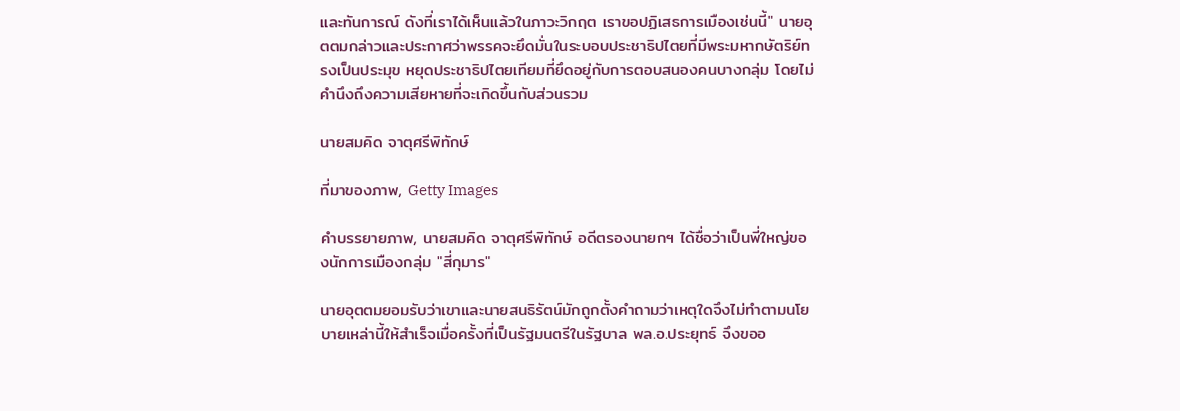และทันการณ์ ดังที่เราได้เห็นแล้วในภาวะวิกฤต เราขอปฏิเสธการเมืองเช่นนี้" นายอุตตมกล่าวและประกาศว่าพรรคจะยึดมั่นในระบอบประชาธิปไตยที่มีพระมหากษัตริย์ทรงเป็นประมุข หยุดประชาธิปไตยเทียมที่ยึดอยู่กับการตอบสนองคนบางกลุ่ม โดยไม่คำนึงถึงความเสียหายที่จะเกิดขึ้นกับส่วนรวม

นายสมคิด จาตุศรีพิทักษ์

ที่มาของภาพ, Getty Images

คำบรรยายภาพ, นายสมคิด จาตุศรีพิทักษ์ อดีตรองนายกฯ ได้ชื่อว่าเป็นพี่ใหญ่ของนักการเมืองกลุ่ม "สี่กุมาร"

นายอุตตมยอมรับว่าเขาและนายสนธิรัตน์มักถูกตั้งคำถามว่าเหตุใดจึงไม่ทำตามนโยบายเหล่านี้ให้สำเร็จเมื่อครั้งที่เป็นรัฐมนตรีในรัฐบาล พล.อ.ประยุทธ์ จึงขออ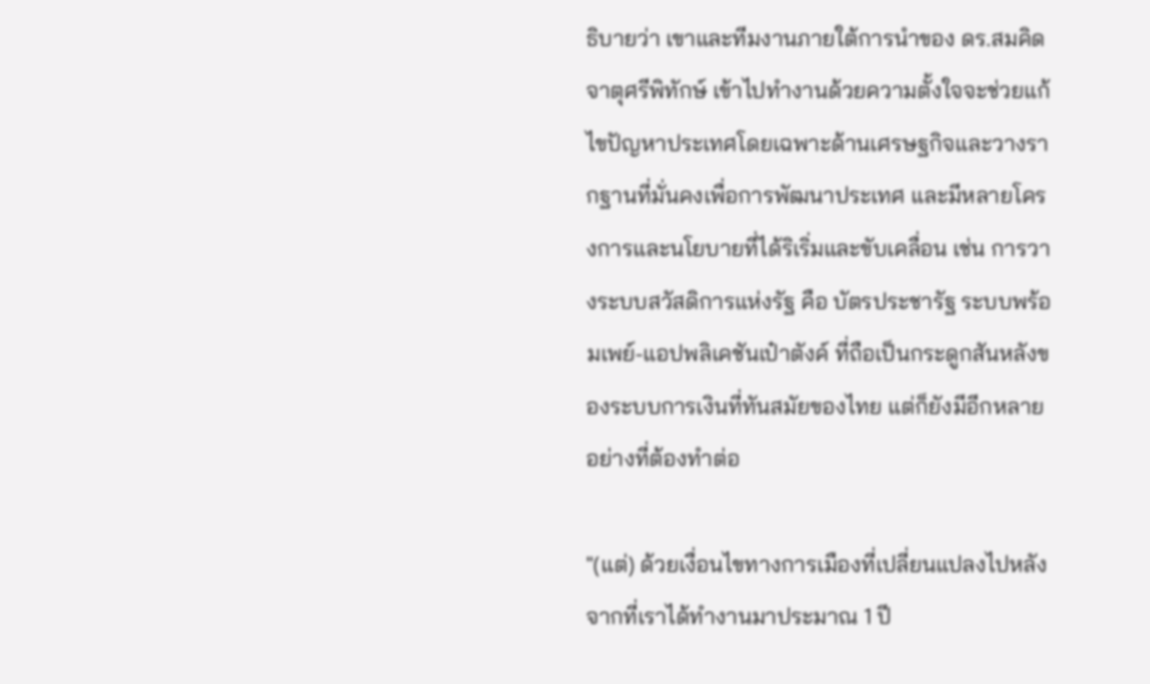ธิบายว่า เขาและทีมงานภายใต้การนำของ ดร.สมคิด จาตุศรีพิทักษ์ เข้าไปทำงานด้วยความตั้งใจจะช่วยแก้ไขปัญหาประเทศโดยเฉพาะด้านเศรษฐกิจและวางรากฐานที่มั่นคงเพื่อการพัฒนาประเทศ และมีหลายโครงการและนโยบายที่ได้ริเริ่มและขับเคลื่อน เช่น การวางระบบสวัสดิการแห่งรัฐ คือ บัตรประชารัฐ ระบบพร้อมเพย์-แอปพลิเคชันเป๋าตังค์ ที่ถือเป็นกระดูกสันหลังของระบบการเงินที่ทันสมัยของไทย แต่ก็ยังมีอีกหลายอย่างที่ต้องทำต่อ

"(แต่) ด้วยเงื่อนไขทางการเมืองที่เปลี่ยนแปลงไปหลังจากที่เราได้ทำงานมาประมาณ 1 ปี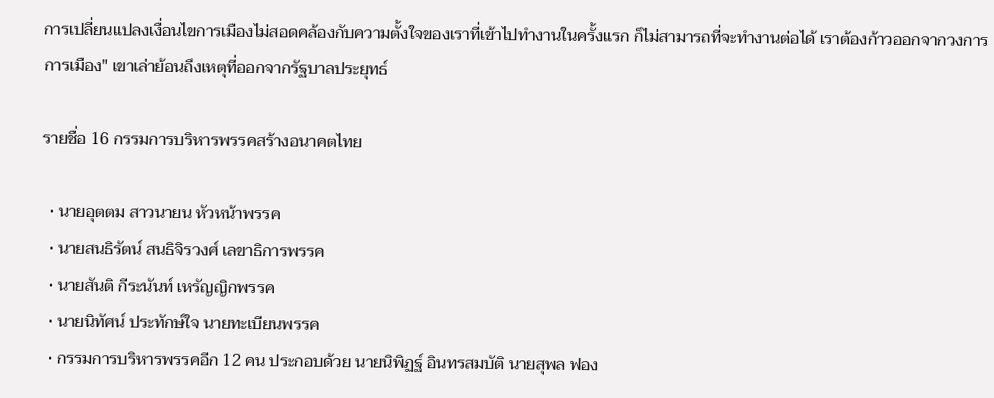การเปลี่ยนแปลงเงื่อนไขการเมืองไม่สอดคล้องกับความตั้งใจของเราที่เข้าไปทำงานในครั้งแรก ก็ไม่สามารถที่จะทำงานต่อได้ เราต้องก้าวออกจากวงการการเมือง" เขาเล่าย้อนถึงเหตุที่ออกจากรัฐบาลประยุทธ์

รายชื่อ 16 กรรมการบริหารพรรคสร้างอนาคตไทย

  • นายอุตตม สาวนายน หัวหน้าพรรค
  • นายสนธิรัตน์ สนธิจิรวงศ์ เลขาธิการพรรค
  • นายสันติ กีระนันท์ เหรัญญิกพรรค
  • นายนิทัศน์ ประทักษ์ใจ นายทะเบียนพรรค
  • กรรมการบริหารพรรคอีก 12 คน ประกอบด้วย นายนิพิฏฐ์ อินทรสมบัติ นายสุพล ฟอง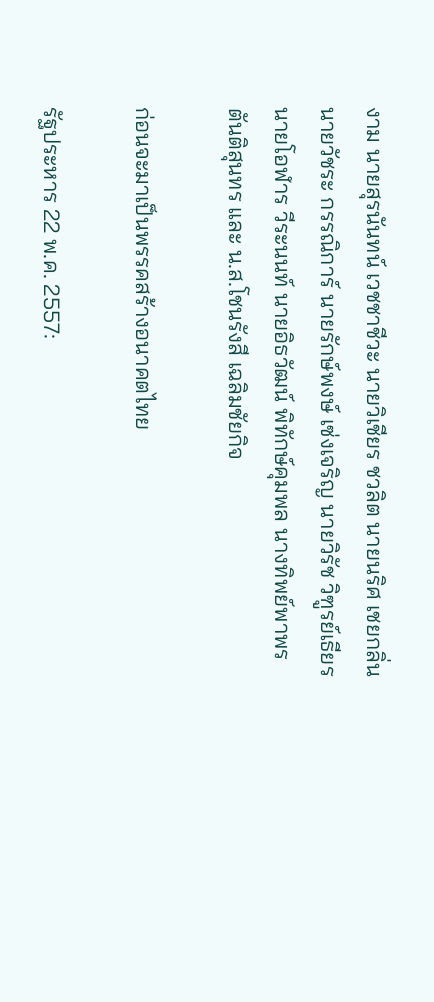งาม นายสุรนันทน์ เวชชาชีวะ นายวิเชียร ชวลิต นายนริศ เชยกลิ่น นายวัชระ กรรณิการ์ นายรักษ์พงษ์ เซ่งเจริญ นายวิรัช วิฑูรย์เธียร นายโอฬาร วีระนนท์ นายอิธวัฒน์ พิทักษ์คุมพล นางทิพย์พาพร ตันติสุนทร และ น.ส.โชนรังสี เฉลิมชัยกิจ

ก่อนจะมาเป็นพรรคสร้างอนาคตไทย

รัฐประหาร 22 พ.ค. 2557: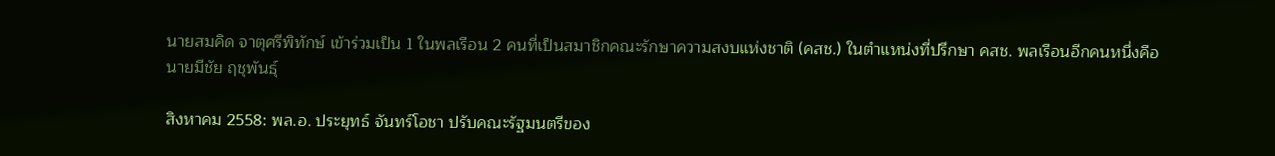นายสมคิด จาตุศรีพิทักษ์ เข้าร่วมเป็น 1 ในพลเรือน 2 คนที่เป็นสมาชิกคณะรักษาความสงบแห่งชาติ (คสช.) ในตำแหน่งที่ปรึกษา คสช. พลเรือนอีกคนหนึ่งคือนายมีชัย ฤชุพันธุ์

สิงหาคม 2558: พล.อ. ประยุทธ์ จันทร์โอชา ปรับคณะรัฐมนตรีของ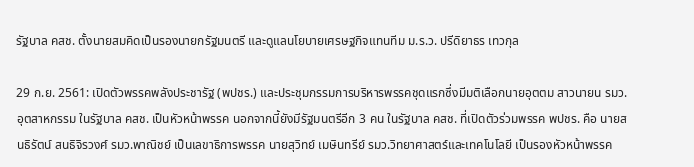รัฐบาล คสช. ตั้งนายสมคิดเป็นรองนายกรัฐมนตรี และดูแลนโยบายเศรษฐกิจแทนทีม ม.ร.ว. ปรีดิยาธร เทวกุล

29 ก.ย. 2561: เปิดตัวพรรคพลังประชารัฐ (พปชร.) และประชุมกรรมการบริหารพรรคชุดแรกซึ่งมีมติเลือกนายอุตตม สาวนายน รมว. อุตสาหกรรม ในรัฐบาล คสช. เป็นหัวหน้าพรรค นอกจากนี้ยังมีรัฐมนตรีอีก 3 คน ในรัฐบาล คสช. ที่เปิดตัวร่วมพรรค พปชร. คือ นายสนธิรัตน์ สนธิจิรวงศ์ รมว.พาณิชย์ เป็นเลขาธิการพรรค นายสุวิทย์ เมษินทรีย์ รมว.วิทยาศาสตร์และเทคโนโลยี เป็นรองหัวหน้าพรรค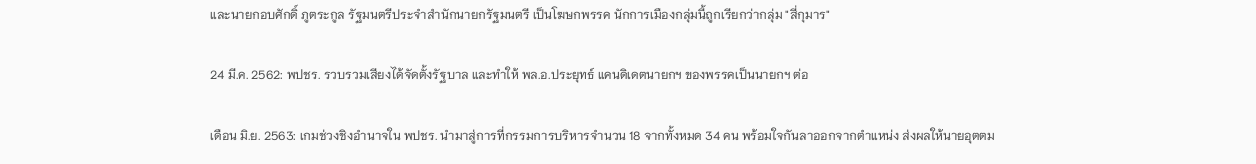และนายกอบศักดิ์ ภูตระกูล รัฐมนตรีประจำสำนักนายกรัฐมนตรี เป็นโฆษกพรรค นักการเมืองกลุ่มนี้ถูกเรียกว่ากลุ่ม "สี่กุมาร"

24 มี.ค. 2562: พปชร. รวบรวมเสียงได้จัดตั้งรัฐบาล และทำให้ พล.อ.ประยุทธ์ แคนดิเดตนายกฯ ของพรรคเป็นนายกฯ ต่อ

เดือน มิ.ย. 2563: เกมช่วงชิงอำนาจใน พปชร. นำมาสู่การที่กรรมการบริหารจำนวน 18 จากทั้งหมด 34 คน พร้อมใจกันลาออกจากตำแหน่ง ส่งผลให้นายอุตตม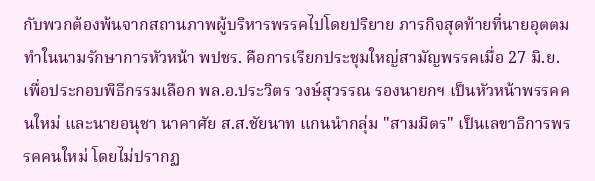กับพวกต้องพ้นจากสถานภาพผู้บริหารพรรคไปโดยปริยาย ภารกิจสุดท้ายที่นายอุตตมทำในนามรักษาการหัวหน้า พปชร. คือการเรียกประชุมใหญ่สามัญพรรคเมื่อ 27 มิ.ย. เพื่อประกอบพิธีกรรมเลือก พล.อ.ประวิตร วงษ์สุวรรณ รองนายกฯ เป็นหัวหน้าพรรคคนใหม่ และนายอนุชา นาคาศัย ส.ส.ชัยนาท แกนนำกลุ่ม "สามมิตร" เป็นเลขาธิการพรรคคนใหม่ โดยไม่ปรากฏ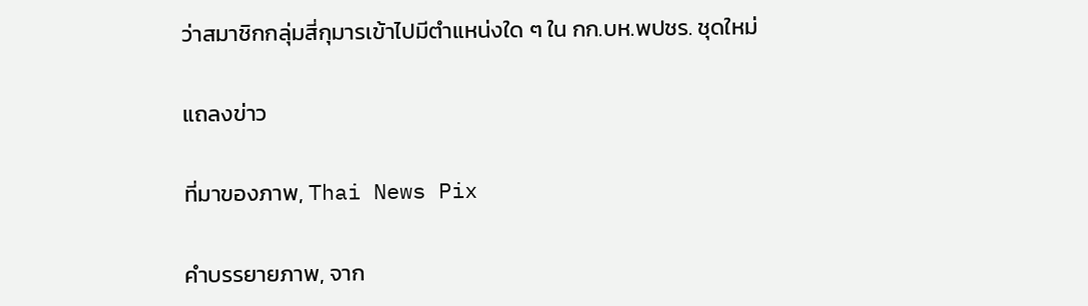ว่าสมาชิกกลุ่มสี่กุมารเข้าไปมีตำแหน่งใด ๆ ใน กก.บห.พปชร. ชุดใหม่

แถลงข่าว

ที่มาของภาพ, Thai News Pix

คำบรรยายภาพ, จาก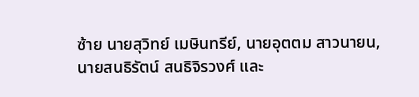ซ้าย นายสุวิทย์ เมษินทรีย์, นายอุตตม สาวนายน, นายสนธิรัตน์ สนธิจิรวงศ์ และ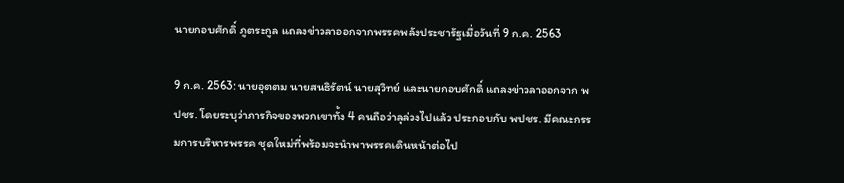นายกอบศักดิ์ ภูตระกูล แถลงข่าวลาออกจากพรรคพลังประชารัฐเมื่อวันที่ 9 ก.ค. 2563

9 ก.ค. 2563: นายอุตตม นายสนธิรัตน์ นายสุวิทย์ และนายกอบศักดิ์ แถลงข่าวลาออกจาก พปชร. โดยระบุว่าภารกิจของพวกเขาทั้ง 4 คนถือว่าลุล่วงไปแล้ว ประกอบกับ พปชร. มีคณะกรรมการบริหารพรรค ชุดใหม่ที่พร้อมจะนำพาพรรคเดินหน้าต่อไป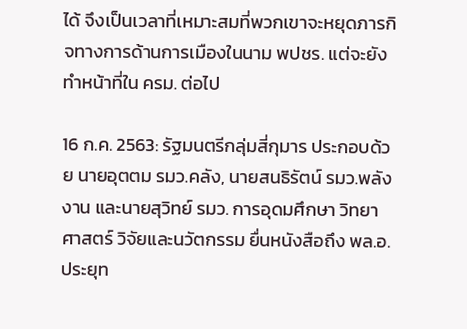ได้ จึงเป็นเวลาที่เหมาะสมที่พวกเขาจะหยุดภารกิจทางการด้านการเมืองในนาม พปชร. แต่จะยังทำหน้าที่ใน ครม. ต่อไป

16 ก.ค. 2563: รัฐมนตรีกลุ่มสี่กุมาร ประกอบด้วย นายอุตตม รมว.คลัง, นายสนธิรัตน์ รมว.พลังงาน และนายสุวิทย์ รมว. การอุดมศึกษา วิทยาศาสตร์ วิจัยและนวัตกรรม ยื่นหนังสือถึง พล.อ.ประยุท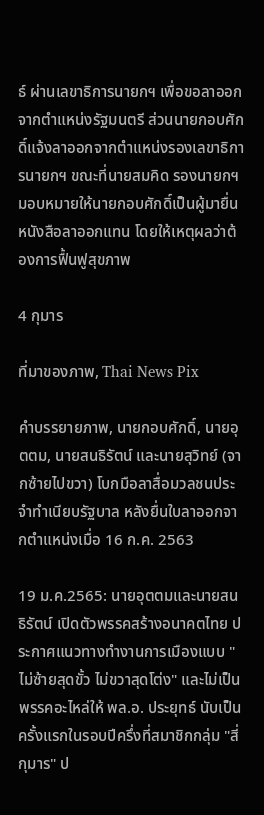ธ์ ผ่านเลขาธิการนายกฯ เพื่อขอลาออกจากตำแหน่งรัฐมนตรี ส่วนนายกอบศักดิ์แจ้งลาออกจากตำแหน่งรองเลขาธิการนายกฯ ขณะที่นายสมคิด รองนายกฯ มอบหมายให้นายกอบศักดิ์เป็นผู้มายื่นหนังสือลาออกแทน โดยให้เหตุผลว่าต้องการฟื้นฟูสุขภาพ

4 กุมาร

ที่มาของภาพ, Thai News Pix

คำบรรยายภาพ, นายกอบศักดิ์, นายอุตตม, นายสนธิรัตน์ และนายสุวิทย์ (จากซ้ายไปขวา) โบกมือลาสื่อมวลชนประจำทำเนียบรัฐบาล หลังยื่นใบลาออกจากตำแหน่งเมื่อ 16 ก.ค. 2563

19 ม.ค.2565: นายอุตตมและนายสนธิรัตน์ เปิดตัวพรรคสร้างอนาคตไทย ประกาศแนวทางทำงานการเมืองแบบ "ไม่ซ้ายสุดขั้ว ไม่ขวาสุดโต่ง" และไม่เป็นพรรคอะไหล่ให้ พล.อ. ประยุทธ์ นับเป็นครั้งแรกในรอบปีครึ่งที่สมาชิกกลุ่ม "สี่กุมาร" ป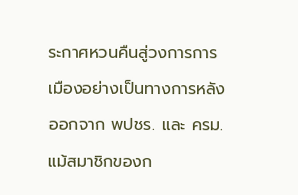ระกาศหวนคืนสู่วงการการเมืองอย่างเป็นทางการหลังออกจาก พปชร. และ ครม.แม้สมาชิกของก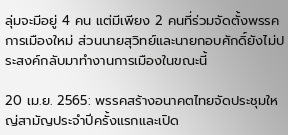ลุ่มจะมีอยู่ 4 คน แต่มีเพียง 2 คนที่ร่วมจัดตั้งพรรคการเมืองใหม่ ส่วนนายสุวิทย์และนายกอบศักดิ์ยังไม่ประสงค์กลับมาทำงานการเมืองในขณะนี้

20 เม.ย. 2565: พรรคสร้างอนาคตไทยจัดประชุมใหญ่สามัญประจำปีครั้งแรกและเปิด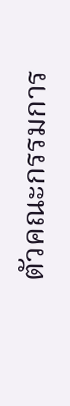ตัวคณะกรรมการ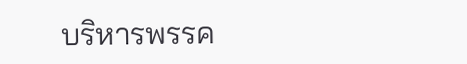บริหารพรรค